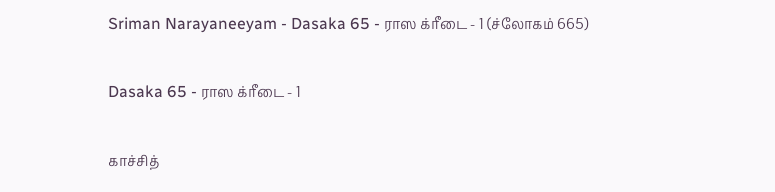Sriman Narayaneeyam - Dasaka 65 - ராஸ க்ரீடை - 1 (ச்லோகம் 665)

Dasaka 65 - ராஸ க்ரீடை - 1

காச்சித்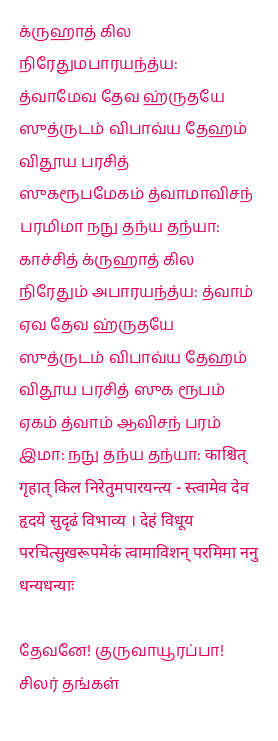க்ருஹாத் கில நிரேதுமபாரயந்த்ய: த்வாமேவ தேவ ஹ்ருதயே ஸுத்ருடம் விபாவ்ய தேஹம் விதூய பரசித் ஸுகரூபமேகம் த்வாமாவிசந் பரமிமா நநு தந்ய தந்யா: காச்சித் க்ருஹாத் கில நிரேதும் அபாரயந்த்ய: த்வாம் ஏவ தேவ ஹ்ருதயே ஸுத்ருடம் விபாவ்ய தேஹம் விதூய பரசித் ஸுக ரூபம் ஏகம் த்வாம் ஆவிசந் பரம் இமா: நநு தந்ய தந்யா: काश्चित् गृहात् किल निरेतुमपारयन्त्य - स्त्वामेव देव हृदये सुदृढं विभाव्य । देहं विधूय परचित्सुखरूपमेकं त्वामाविशन् परमिमा ननु धन्यधन्याः

தேவனே! குருவாயூரப்பா! சிலர் தங்கள்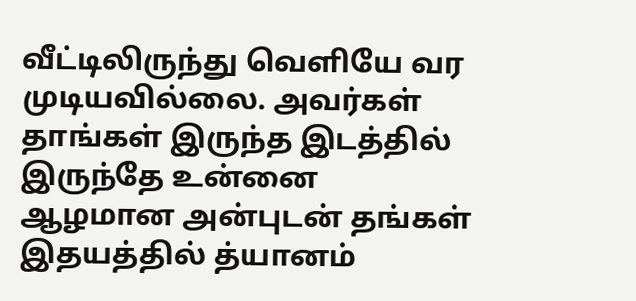வீட்டிலிருந்து வெளியே வர முடியவில்லை. அவர்கள் தாங்கள் இருந்த இடத்தில் இருந்தே உன்னை ஆழமான அன்புடன் தங்கள் இதயத்தில் த்யானம்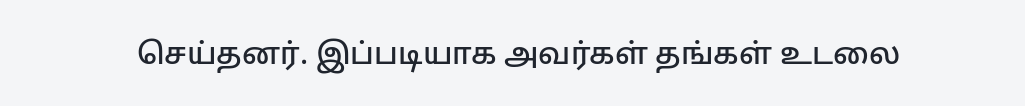செய்தனர். இப்படியாக அவர்கள் தங்கள் உடலை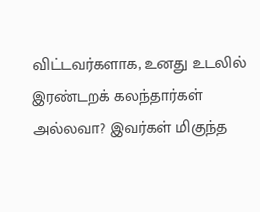விட்டவர்களாக, உனது உடலில் இரண்டறக் கலந்தார்கள் அல்லவா? இவர்கள் மிகுந்த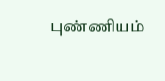புண்ணியம்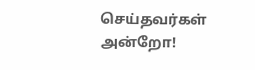செய்தவர்கள் அன்றோ!